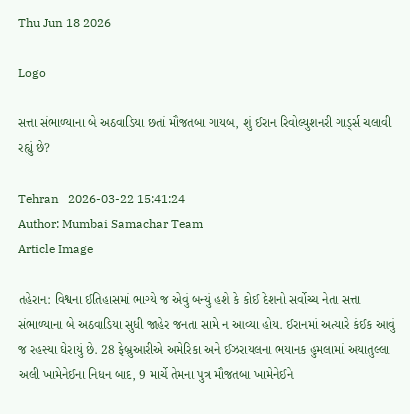Thu Jun 18 2026

Logo

સત્તા સંભાળ્યાના બે અઠવાડિયા છતાં મૌજતબા ગાયબ, શું ઈરાન રિવોલ્યુશનરી ગાર્ડ્સ ચલાવી રહ્યું છે?

Tehran   2026-03-22 15:41:24
Author: Mumbai Samachar Team
Article Image

તહેરાન: વિશ્વના ઈતિહાસમાં ભાગ્યે જ એવું બન્યું હશે કે કોઈ દેશનો સર્વોચ્ચ નેતા સત્તા સંભાળ્યાના બે અઠવાડિયા સુધી જાહેર જનતા સામે ન આવ્યા હોય. ઈરાનમાં અત્યારે કંઈક આવું જ રહસ્યા ઘેરાયું છે. 28 ફેબ્રુઆરીએ અમેરિકા અને ઈઝરાયલના ભયાનક હુમલામાં અયાતુલ્લા અલી ખામેનેઈના નિધન બાદ, 9 માર્ચે તેમના પુત્ર મૌજતબા ખામેનેઈને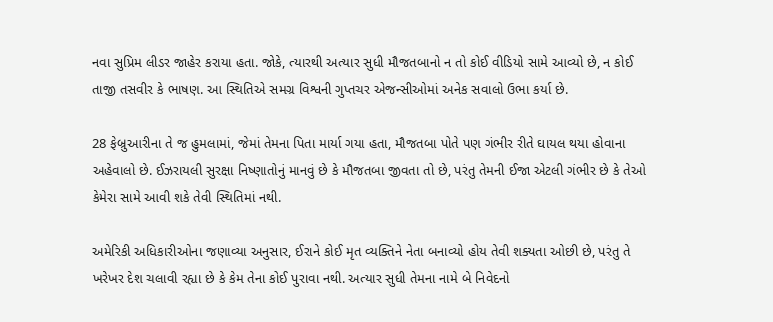નવા સુપ્રિમ લીડર જાહેર કરાયા હતા. જોકે, ત્યારથી અત્યાર સુધી મૌજતબાનો ન તો કોઈ વીડિયો સામે આવ્યો છે, ન કોઈ તાજી તસવીર કે ભાષણ. આ સ્થિતિએ સમગ્ર વિશ્વની ગુપ્તચર એજન્સીઓમાં અનેક સવાલો ઉભા કર્યા છે.

28 ફેબ્રુઆરીના તે જ હુમલામાં, જેમાં તેમના પિતા માર્યા ગયા હતા, મૌજતબા પોતે પણ ગંભીર રીતે ઘાયલ થયા હોવાના અહેવાલો છે. ઈઝરાયલી સુરક્ષા નિષ્ણાતોનું માનવું છે કે મૌજતબા જીવતા તો છે, પરંતુ તેમની ઈજા એટલી ગંભીર છે કે તેઓ કેમેરા સામે આવી શકે તેવી સ્થિતિમાં નથી.

અમેરિકી અધિકારીઓના જણાવ્યા અનુસાર, ઈરાને કોઈ મૃત વ્યક્તિને નેતા બનાવ્યો હોય તેવી શક્યતા ઓછી છે, પરંતુ તે ખરેખર દેશ ચલાવી રહ્યા છે કે કેમ તેના કોઈ પુરાવા નથી. અત્યાર સુધી તેમના નામે બે નિવેદનો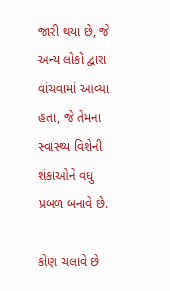જારી થયા છે, જે અન્ય લોકો દ્વારા વાંચવામાં આવ્યા હતા, જે તેમના સ્વાસ્થ્ય વિશેની શંકાઓને વધુ પ્રબળ બનાવે છે.

કોણ ચલાવે છે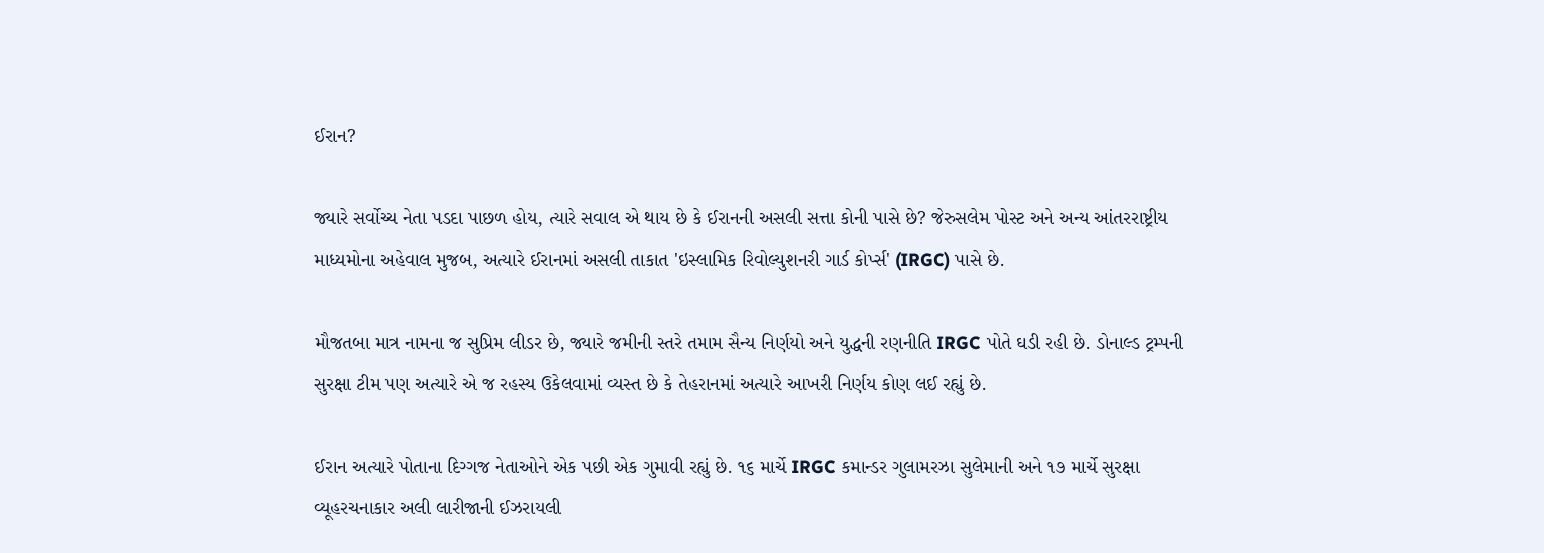ઈરાન?

જ્યારે સર્વોચ્ચ નેતા પડદા પાછળ હોય, ત્યારે સવાલ એ થાય છે કે ઈરાનની અસલી સત્તા કોની પાસે છે? જેરુસલેમ પોસ્ટ અને અન્ય આંતરરાષ્ટ્રીય માધ્યમોના અહેવાલ મુજબ, અત્યારે ઈરાનમાં અસલી તાકાત 'ઇસ્લામિક રિવોલ્યુશનરી ગાર્ડ કોર્પ્સ' (IRGC) પાસે છે.

મૌજતબા માત્ર નામના જ સુપ્રિમ લીડર છે, જ્યારે જમીની સ્તરે તમામ સૈન્ય નિર્ણયો અને યુદ્ધની રણનીતિ IRGC પોતે ઘડી રહી છે. ડોનાલ્ડ ટ્રમ્પની સુરક્ષા ટીમ પણ અત્યારે એ જ રહસ્ય ઉકેલવામાં વ્યસ્ત છે કે તેહરાનમાં અત્યારે આખરી નિર્ણય કોણ લઈ રહ્યું છે.

ઈરાન અત્યારે પોતાના દિગ્ગજ નેતાઓને એક પછી એક ગુમાવી રહ્યું છે. ૧૬ માર્ચે IRGC કમાન્ડર ગુલામરઝા સુલેમાની અને ૧૭ માર્ચે સુરક્ષા વ્યૂહરચનાકાર અલી લારીજાની ઈઝરાયલી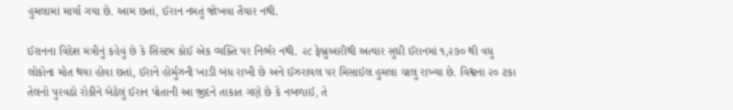હુમલામાં માર્યા ગયા છે. આમ છતાં, ઈરાન નમતું જોખવા તૈયાર નથી.

ઈરાનના વિદેશ મંત્રીનું કહેવું છે કે સિસ્ટમ કોઈ એક વ્યક્તિ પર નિર્ભર નથી. ૨૮ ફેબ્રુઆરીથી અત્યાર સુધી ઈરાનમાં ૧,૨૭૦ થી વધુ લોકોના મોત થયા હોવા છતાં, ઈરાને હોર્મુઝની ખાડી બંધ રાખી છે અને ઈઝરાયલ પર મિસાઈલ હુમલા ચાલુ રાખ્યા છે. વિશ્વના ૨૦ ટકા તેલનો પુરવઠો રોકીને બેઠેલું ઈરાન પોતાની આ જીદને તાકાત ગણે છે કે નબળાઈ, તે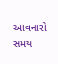આવનારો સમય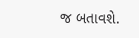જ બતાવશે.